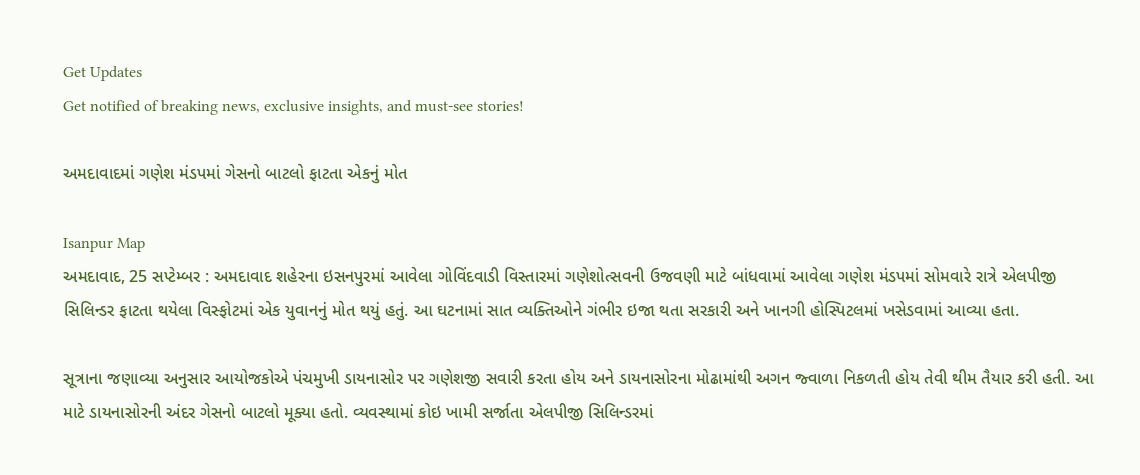Get Updates
Get notified of breaking news, exclusive insights, and must-see stories!

અમદાવાદમાં ગણેશ મંડપમાં ગેસનો બાટલો ફાટતા એકનું મોત

Isanpur Map
અમદાવાદ, 25 સપ્ટેમ્બર : અમદાવાદ શહેરના ઇસનપુરમાં આવેલા ગોવિંદવાડી વિસ્તારમાં ગણેશોત્સવની ઉજવણી માટે બાંધવામાં આવેલા ગણેશ મંડપમાં સોમવારે રાત્રે એલપીજી સિલિન્ડર ફાટતા થયેલા વિસ્ફોટમાં એક યુવાનનું મોત થયું હતું. આ ઘટનામાં સાત વ્યક્તિઓને ગંભીર ઇજા થતા સરકારી અને ખાનગી હોસ્પિટલમાં ખસેડવામાં આવ્યા હતા.

સૂત્રાના જણાવ્યા અનુસાર આયોજકોએ પંચમુખી ડાયનાસોર પર ગણેશજી સવારી કરતા હોય અને ડાયનાસોરના મોઢામાંથી અગન જ્વાળા નિકળતી હોય તેવી થીમ તૈયાર કરી હતી. આ માટે ડાયનાસોરની અંદર ગેસનો બાટલો મૂક્યા હતો. વ્યવસ્થામાં કોઇ ખામી સર્જાતા એલપીજી સિલિન્ડરમાં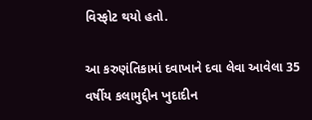વિસ્ફોટ થયો હતો.

આ કરુણંતિકામાં દવાખાને દવા લેવા આવેલા 35 વર્ષીય કલામુદ્દીન ખુદાદીન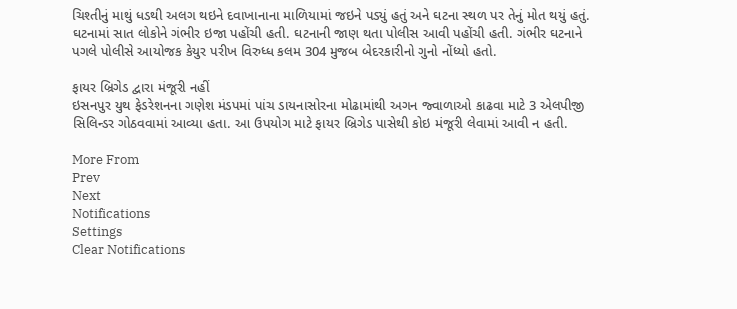ચિશ્તીનું માથું ધડથી અલગ થઇને દવાખાનાના માળિયામાં જઇને પડ્યું હતું અને ઘટના સ્થળ પર તેનું મોત થયું હતું. ઘટનામાં સાત લોકોને ગંભીર ઇજા પહોંચી હતી. ઘટનાની જાણ થતા પોલીસ આવી પહોંચી હતી. ગંભીર ઘટનાને પગલે પોલીસે આયોજક કેયુર પરીખ વિરુધ્ધ કલમ 304 મુજબ બેદરકારીનો ગુનો નોંધ્યો હતો.

ફાયર બ્રિગેડ દ્વારા મંજૂરી નહીં
ઇસનપુર યુથ ફેડરેશનના ગણેશ મંડપમાં પાંચ ડાયનાસોરના મોઢામાંથી અગન જ્વાળાઓ કાઢવા માટે 3 એલપીજી સિલિન્ડર ગોઠવવામાં આવ્યા હતા. આ ઉપયોગ માટે ફાયર બ્રિગેડ પાસેથી કોઇ મંજૂરી લેવામાં આવી ન હતી.

More From
Prev
Next
Notifications
Settings
Clear Notifications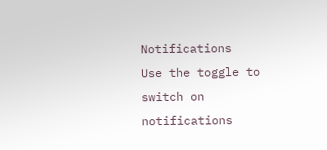Notifications
Use the toggle to switch on notifications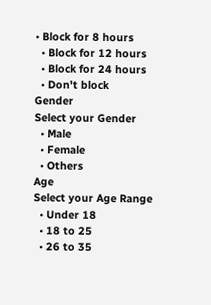• Block for 8 hours
  • Block for 12 hours
  • Block for 24 hours
  • Don't block
Gender
Select your Gender
  • Male
  • Female
  • Others
Age
Select your Age Range
  • Under 18
  • 18 to 25
  • 26 to 35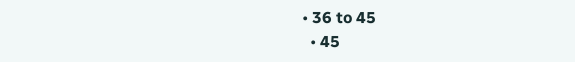• 36 to 45
  • 45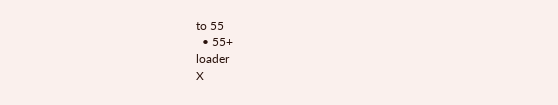to 55
  • 55+
loader
X